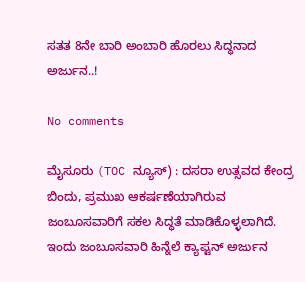ಸತತ 8ನೇ ಬಾರಿ ಅಂಬಾರಿ ಹೊರಲು ಸಿದ್ಧನಾದ ಅರ್ಜುನ..!

No comments

ಮೈಸೂರು (TOC ನ್ಯೂಸ್) : ದಸರಾ ಉತ್ಸವದ ಕೇಂದ್ರ ಬಿಂದು, ಪ್ರಮುಖ ಆಕರ್ಷಣೆಯಾಗಿರುವ ಜಂಬೂಸವಾರಿಗೆ ಸಕಲ ಸಿದ್ಧತೆ ಮಾಡಿಕೊಳ್ಳಲಾಗಿದೆ. ಇಂದು ಜಂಬೂಸವಾರಿ ಹಿನ್ನೆಲೆ ಕ್ಯಾಪ್ಟನ್ ಅರ್ಜುನ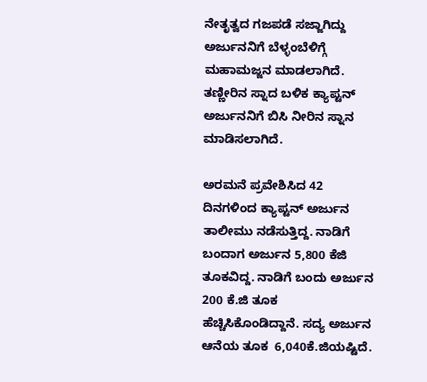ನೇತೃತ್ವದ ಗಜಪಡೆ ಸಜ್ಜಾಗಿದ್ದು ಅರ್ಜುನನಿಗೆ ಬೆಳ್ಳಂಬೆಳಿಗ್ಗೆ ಮಹಾಮಜ್ಜನ ಮಾಡಲಾಗಿದೆ. ತಣ್ಣೀರಿನ ಸ್ನಾದ ಬಳಿಕ ಕ್ಯಾಪ್ಟನ್ ಅರ್ಜುನನಿಗೆ ಬಿಸಿ ನೀರಿನ ಸ್ನಾನ ಮಾಡಿಸಲಾಗಿದೆ.

ಅರಮನೆ ಪ್ರವೇಶಿಸಿದ 42 ದಿನಗಳಿಂದ ಕ್ಯಾಪ್ಟನ್ ಅರ್ಜುನ ತಾಲೀಮು ನಡೆಸುತ್ತಿದ್ದ. ನಾಡಿಗೆ ಬಂದಾಗ ಅರ್ಜುನ 5,800 ಕೆಜಿ ತೂಕವಿದ್ದ. ನಾಡಿಗೆ ಬಂದು ಅರ್ಜುನ 200 ಕೆ.ಜಿ ತೂಕ ಹೆಚ್ಚಿಸಿಕೊಂಡಿದ್ದಾನೆ. ಸದ್ಯ ಅರ್ಜುನ ಆನೆಯ ತೂಕ  6,040ಕೆ.ಜಿಯಷ್ಟಿದೆ.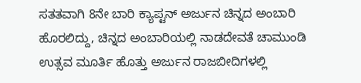ಸತತವಾಗಿ 8ನೇ ಬಾರಿ ಕ್ಯಾಪ್ಟನ್‌ ಅರ್ಜುನ ಚಿನ್ನದ ಅಂಬಾರಿ ಹೊರಲಿದ್ದು, ಚಿನ್ನದ ಅಂಬಾರಿಯಲ್ಲಿ ನಾಡದೇವತೆ ಚಾಮುಂಡಿ ಉತ್ಸವ ಮೂರ್ತಿ ಹೊತ್ತು ಅರ್ಜುನ ರಾಜಬೀದಿಗಳಲ್ಲಿ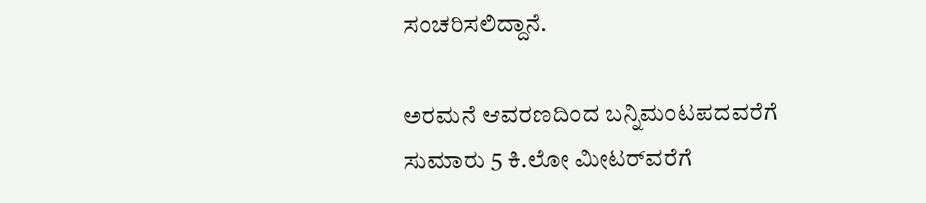ಸಂಚರಿಸಲಿದ್ದಾನೆ.

ಅರಮನೆ ಆವರಣದಿಂದ ಬನ್ನಿಮಂಟಪದವರೆಗೆ ಸುಮಾರು 5 ಕಿ.ಲೋ ಮೀಟರ್‌ವರೆಗೆ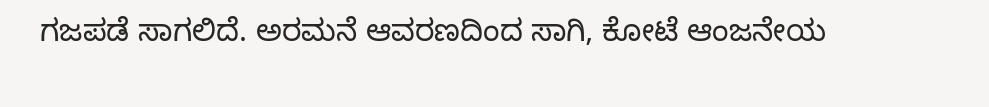ಗಜಪಡೆ ಸಾಗಲಿದೆ. ಅರಮನೆ ಆವರಣದಿಂದ ಸಾಗಿ, ಕೋಟೆ ಆಂಜನೇಯ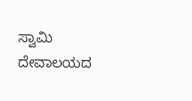ಸ್ವಾಮಿ ದೇವಾಲಯದ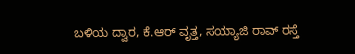ಬಳಿಯ ದ್ವಾರ, ಕೆ.ಆರ್ ವೃತ್ತ, ಸಯ್ಯಾಜಿ ರಾವ್ ರಸ್ತೆ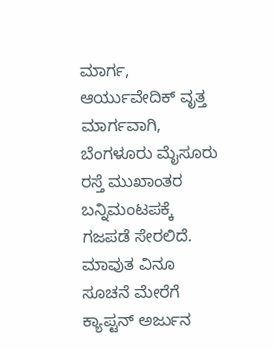ಮಾರ್ಗ, ಆರ್ಯುವೇದಿಕ್ ವೃತ್ತ ಮಾರ್ಗವಾಗಿ, ಬೆಂಗಳೂರು ಮೈಸೂರು ರಸ್ತೆ ಮುಖಾಂತರ ಬನ್ನಿಮಂಟಪಕ್ಕೆ ಗಜಪಡೆ ಸೇರಲಿದೆ. ಮಾವುತ ವಿನೂ ಸೂಚನೆ ಮೇರೆಗೆ ಕ್ಯಾಪ್ಟನ್ ಅರ್ಜುನ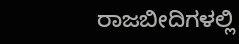ರಾಜಬೀದಿಗಳಲ್ಲಿ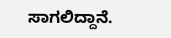ಸಾಗಲಿದ್ದಾನೆ.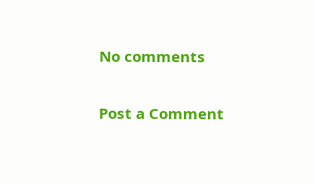No comments

Post a Comment